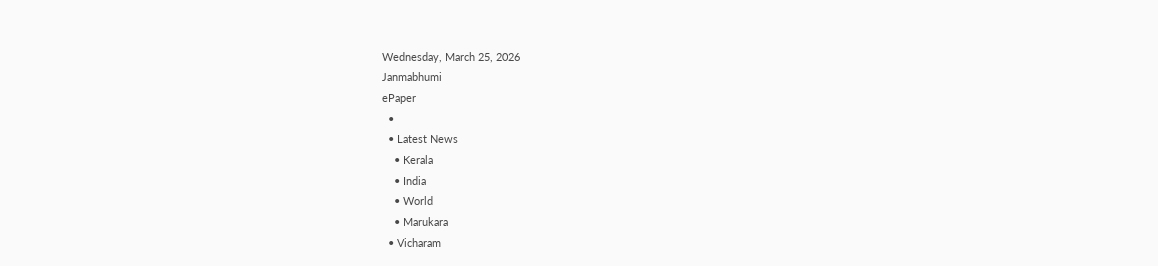Wednesday, March 25, 2026
Janmabhumi
ePaper
  •
  • Latest News
    • Kerala
    • India
    • World
    • Marukara
  • Vicharam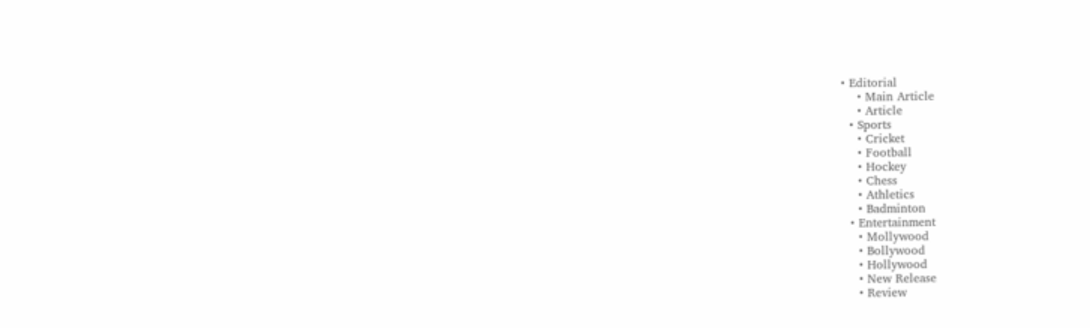• Editorial
    • Main Article
    • Article
  • Sports
    • Cricket
    • Football
    • Hockey
    • Chess
    • Athletics
    • Badminton
  • Entertainment
    • Mollywood
    • Bollywood
    • Hollywood
    • New Release
    • Review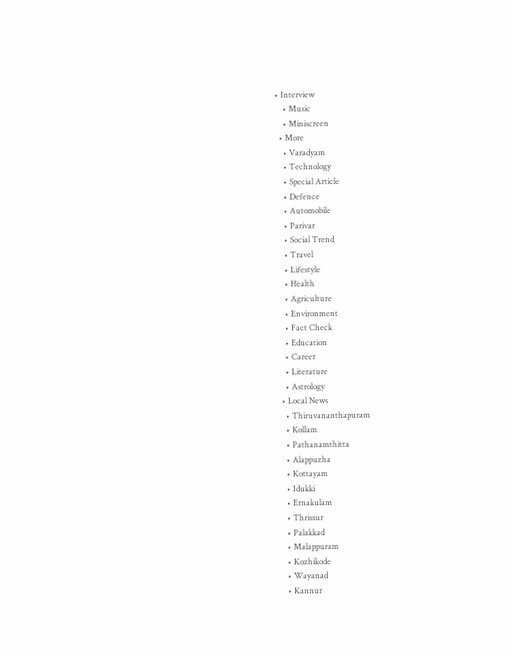• Interview
    • Music
    • Miniscreen
  • More
    • Varadyam
    • Technology
    • Special Article
    • Defence
    • Automobile
    • Parivar
    • Social Trend
    • Travel
    • Lifestyle
    • Health
    • Agriculture
    • Environment
    • Fact Check
    • Education
    • Career
    • Literature
    • Astrology
  • Local News
    • Thiruvananthapuram
    • Kollam
    • Pathanamthitta
    • Alappuzha
    • Kottayam
    • Idukki
    • Ernakulam
    • Thrissur
    • Palakkad
    • Malappuram
    • Kozhikode
    • Wayanad
    • Kannur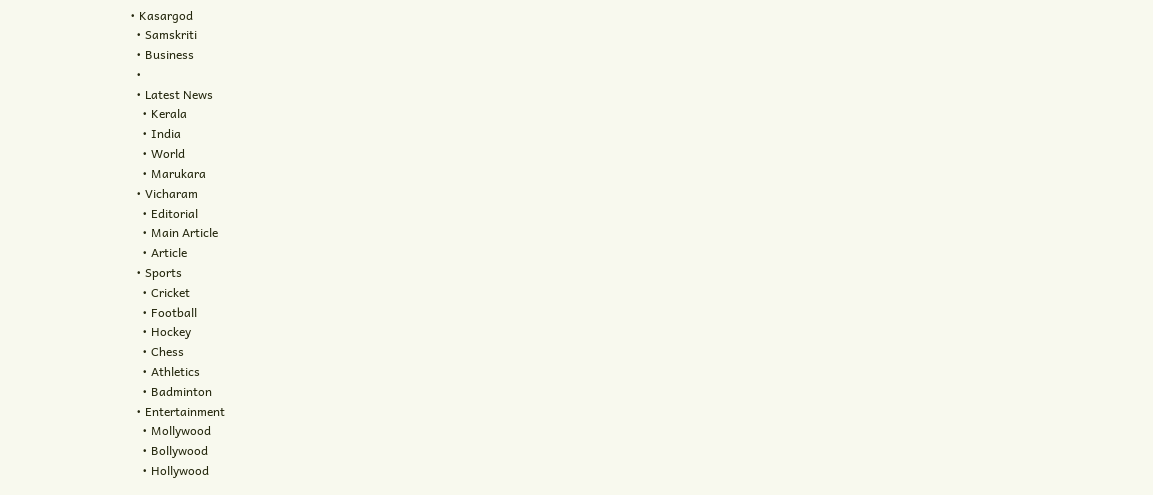• Kasargod
  • Samskriti
  • Business
  •
  • Latest News
    • Kerala
    • India
    • World
    • Marukara
  • Vicharam
    • Editorial
    • Main Article
    • Article
  • Sports
    • Cricket
    • Football
    • Hockey
    • Chess
    • Athletics
    • Badminton
  • Entertainment
    • Mollywood
    • Bollywood
    • Hollywood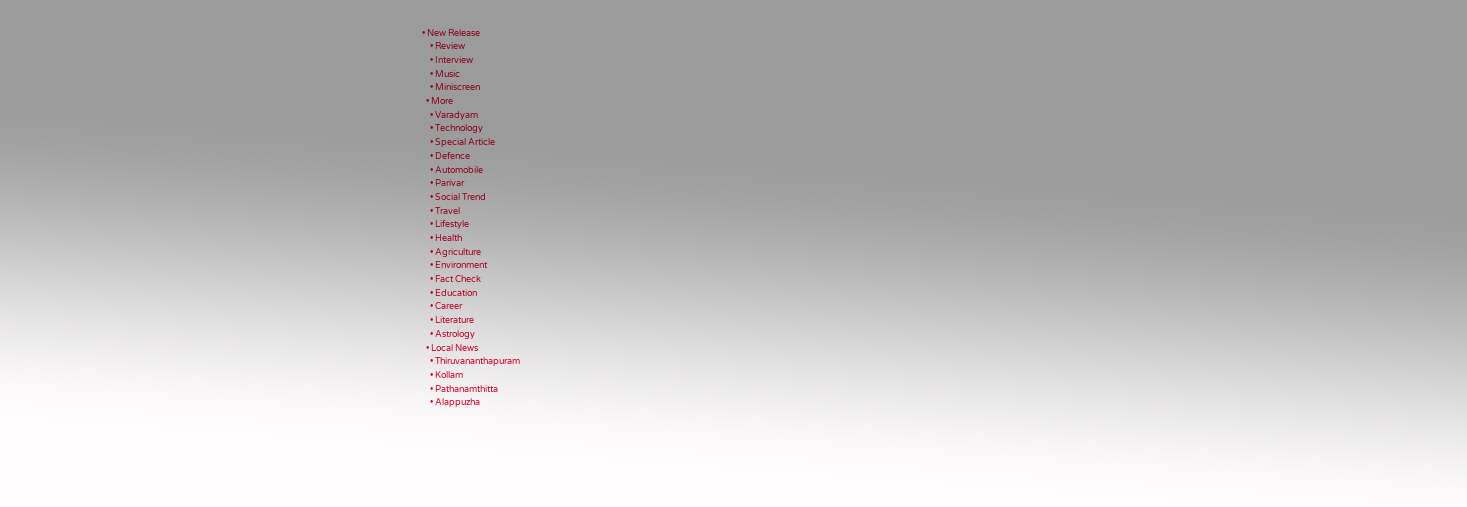• New Release
    • Review
    • Interview
    • Music
    • Miniscreen
  • More
    • Varadyam
    • Technology
    • Special Article
    • Defence
    • Automobile
    • Parivar
    • Social Trend
    • Travel
    • Lifestyle
    • Health
    • Agriculture
    • Environment
    • Fact Check
    • Education
    • Career
    • Literature
    • Astrology
  • Local News
    • Thiruvananthapuram
    • Kollam
    • Pathanamthitta
    • Alappuzha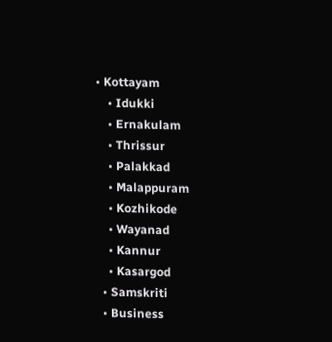• Kottayam
    • Idukki
    • Ernakulam
    • Thrissur
    • Palakkad
    • Malappuram
    • Kozhikode
    • Wayanad
    • Kannur
    • Kasargod
  • Samskriti
  • Business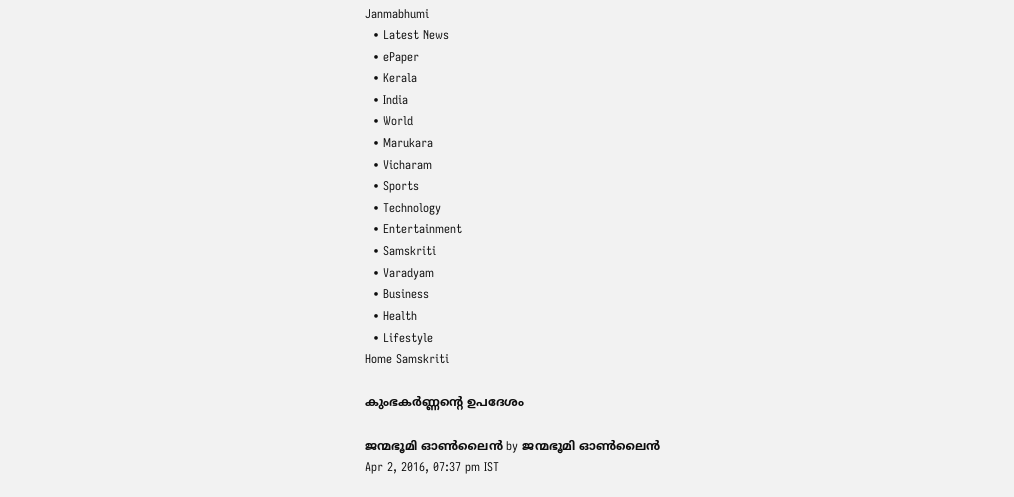Janmabhumi
  • Latest News
  • ePaper
  • Kerala
  • India
  • World
  • Marukara
  • Vicharam
  • Sports
  • Technology
  • Entertainment
  • Samskriti
  • Varadyam
  • Business
  • Health
  • Lifestyle
Home Samskriti

കുംഭകര്‍ണ്ണന്റെ ഉപദേശം

ജന്മഭൂമി ഓണ്‍ലൈന്‍ by ജന്മഭൂമി ഓണ്‍ലൈന്‍
Apr 2, 2016, 07:37 pm IST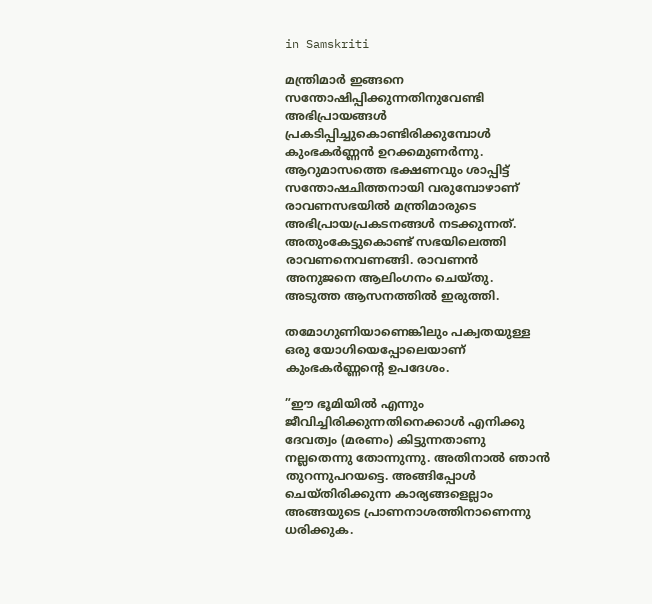in Samskriti

മന്ത്രിമാര്‍ ഇങ്ങനെ സന്തോഷിപ്പിക്കുന്നതിനുവേണ്ടി അഭിപ്രായങ്ങള്‍ പ്രകടിപ്പിച്ചുകൊണ്ടിരിക്കുമ്പോള്‍ കുംഭകര്‍ണ്ണന്‍ ഉറക്കമുണര്‍ന്നു. ആറുമാസത്തെ ഭക്ഷണവും ശാപ്പിട്ട് സന്തോഷചിത്തനായി വരുമ്പോഴാണ് രാവണസഭയില്‍ മന്ത്രിമാരുടെ  അഭിപ്രായപ്രകടനങ്ങള്‍ നടക്കുന്നത്. അതുംകേട്ടുകൊണ്ട് സഭയിലെത്തി രാവണനെവണങ്ങി. രാവണന്‍ അനുജനെ ആലിംഗനം ചെയ്തു. അടുത്ത ആസനത്തില്‍ ഇരുത്തി.

തമോഗുണിയാണെങ്കിലും പക്വതയുള്ള ഒരു യോഗിയെപ്പോലെയാണ് കുംഭകര്‍ണ്ണന്റെ ഉപദേശം.

”ഈ ഭൂമിയില്‍ എന്നും ജീവിച്ചിരിക്കുന്നതിനെക്കാള്‍ എനിക്കു ദേവത്വം (മരണം) കിട്ടുന്നതാണു നല്ലതെന്നു തോന്നുന്നു. അതിനാല്‍ ഞാന്‍ തുറന്നുപറയട്ടെ. അങ്ങിപ്പോള്‍ ചെയ്തിരിക്കുന്ന കാര്യങ്ങളെല്ലാം അങ്ങയുടെ പ്രാണനാശത്തിനാണെന്നു ധരിക്കുക.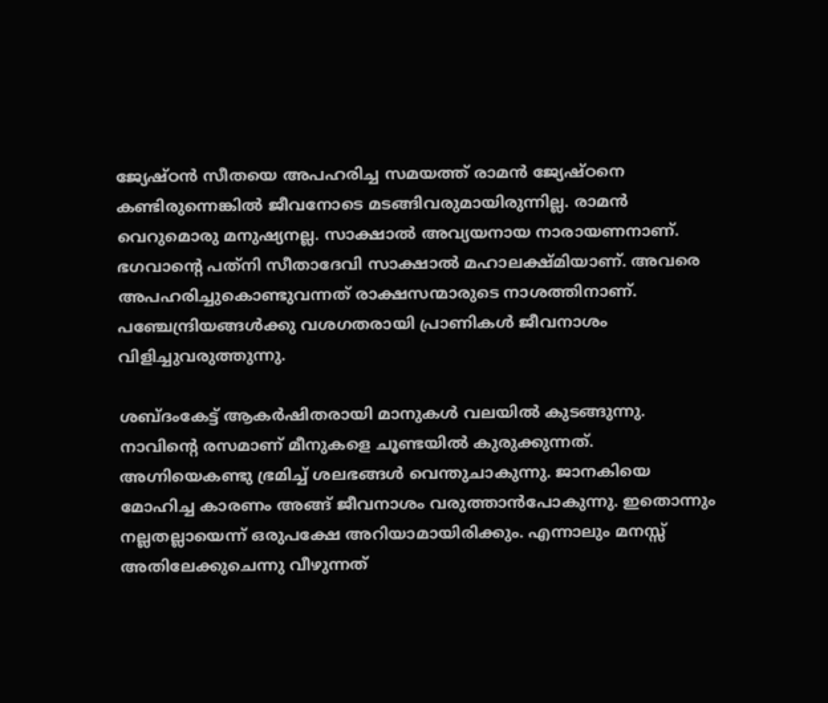ജ്യേഷ്ഠന്‍ സീതയെ അപഹരിച്ച സമയത്ത് രാമന്‍ ജ്യേഷ്ഠനെ കണ്ടിരുന്നെങ്കില്‍ ജീവനോടെ മടങ്ങിവരുമായിരുന്നില്ല. രാമന്‍ വെറുമൊരു മനുഷ്യനല്ല. സാക്ഷാല്‍ അവ്യയനായ നാരായണനാണ്. ഭഗവാന്റെ പത്‌നി സീതാദേവി സാക്ഷാല്‍ മഹാലക്ഷ്മിയാണ്. അവരെ അപഹരിച്ചുകൊണ്ടുവന്നത് രാക്ഷസന്മാരുടെ നാശത്തിനാണ്. പഞ്ചേന്ദ്രിയങ്ങള്‍ക്കു വശഗതരായി പ്രാണികള്‍ ജീവനാശം വിളിച്ചുവരുത്തുന്നു.

ശബ്ദംകേട്ട് ആകര്‍ഷിതരായി മാനുകള്‍ വലയില്‍ കുടങ്ങുന്നു. നാവിന്റെ രസമാണ് മീനുകളെ ചൂണ്ടയില്‍ കുരുക്കുന്നത്. അഗ്നിയെകണ്ടു ഭ്രമിച്ച് ശലഭങ്ങള്‍ വെന്തുചാകുന്നു. ജാനകിയെ മോഹിച്ച കാരണം അങ്ങ് ജീവനാശം വരുത്താന്‍പോകുന്നു. ഇതൊന്നും നല്ലതല്ലായെന്ന് ഒരുപക്ഷേ അറിയാമായിരിക്കും. എന്നാലും മനസ്സ് അതിലേക്കുചെന്നു വീഴുന്നത്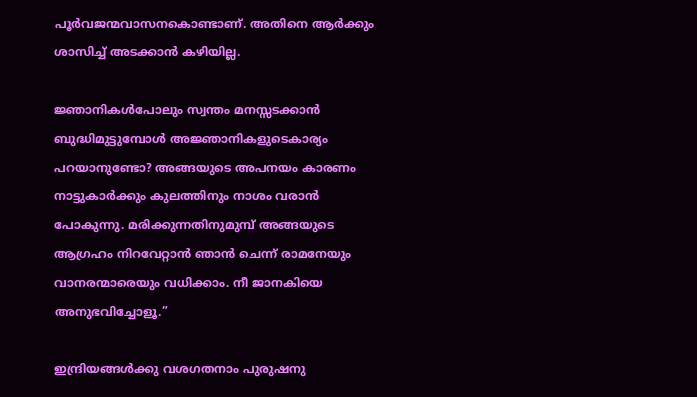പൂര്‍വജന്മവാസനകൊണ്ടാണ്. അതിനെ ആര്‍ക്കും ശാസിച്ച് അടക്കാന്‍ കഴിയില്ല.

ജ്ഞാനികള്‍പോലും സ്വന്തം മനസ്സടക്കാന്‍ ബുദ്ധിമുട്ടുമ്പോള്‍ അജ്ഞാനികളുടെകാര്യം പറയാനുണ്ടോ? അങ്ങയുടെ അപനയം കാരണം നാട്ടുകാര്‍ക്കും കുലത്തിനും നാശം വരാന്‍ പോകുന്നു. മരിക്കുന്നതിനുമുമ്പ് അങ്ങയുടെ ആഗ്രഹം നിറവേറ്റാന്‍ ഞാന്‍ ചെന്ന് രാമനേയും വാനരന്മാരെയും വധിക്കാം. നീ ജാനകിയെ അനുഭവിച്ചോളൂ.”

ഇന്ദ്രിയങ്ങള്‍ക്കു വശഗതനാം പുരുഷനു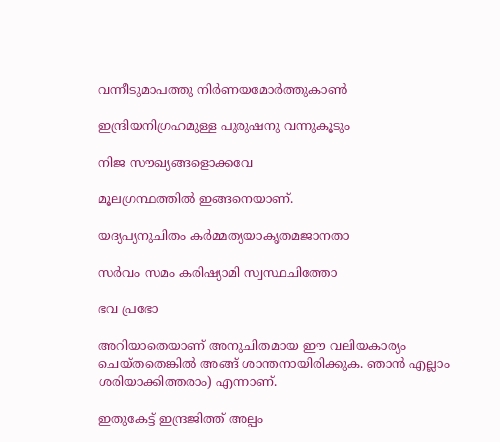വന്നീടുമാപത്തു നിര്‍ണയമോര്‍ത്തുകാണ്‍

ഇന്ദ്രിയനിഗ്രഹമുള്ള പുരുഷനു വന്നുകൂടും

നിജ സൗഖ്യങ്ങളൊക്കവേ

മൂലഗ്രന്ഥത്തില്‍ ഇങ്ങനെയാണ്.

യദ്യപ്യനുചിതം കര്‍മ്മത്യയാകൃതമജാനതാ

സര്‍വം സമം കരിഷ്യാമി സ്വസ്ഥചിത്തോ

ഭവ പ്രഭോ

അറിയാതെയാണ് അനുചിതമായ ഈ വലിയകാര്യം ചെയ്തതെങ്കില്‍ അങ്ങ് ശാന്തനായിരിക്കുക. ഞാന്‍ എല്ലാം ശരിയാക്കിത്തരാം) എന്നാണ്.

ഇതുകേട്ട് ഇന്ദ്രജിത്ത് അല്പം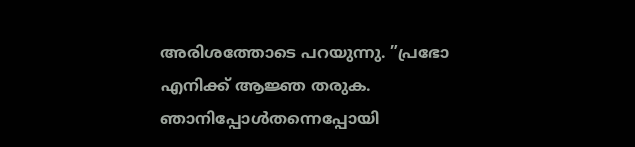അരിശത്തോടെ പറയുന്നു. ”പ്രഭോ എനിക്ക് ആജ്ഞ തരുക. ഞാനിപ്പോള്‍തന്നെപ്പോയി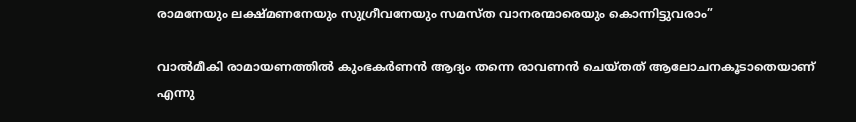രാമനേയും ലക്ഷ്മണനേയും സുഗ്രീവനേയും സമസ്ത വാനരന്മാരെയും കൊന്നിട്ടുവരാം”

വാല്‍മീകി രാമായണത്തില്‍ കുംഭകര്‍ണന്‍ ആദ്യം തന്നെ രാവണന്‍ ചെയ്തത് ആലോചനകൂടാതെയാണ് എന്നു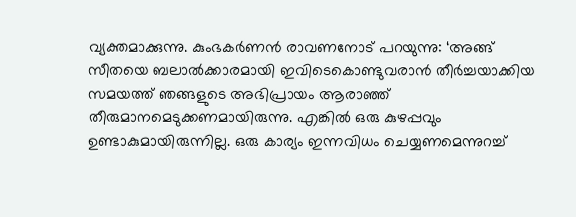വ്യക്തമാക്കുന്നു. കുംഭകര്‍ണന്‍ രാവണനോട് പറയുന്നു: ‘അങ്ങ് സീതയെ ബലാല്‍ക്കാരമായി ഇവിടെകൊണ്ടുവരാന്‍ തീര്‍ച്ചയാക്കിയ സമയത്ത് ഞങ്ങളുടെ അഭിപ്രായം ആരാഞ്ഞ് തീരുമാനമെടുക്കണമായിരുന്നു. എങ്കില്‍ ഒരു കുഴപ്പവും ഉണ്ടാകുമായിരുന്നില്ല. ഒരു കാര്യം ഇന്നവിധം ചെയ്യണമെന്നുറച്ച്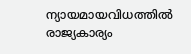ന്യായമായവിധത്തില്‍ രാജ്യകാര്യം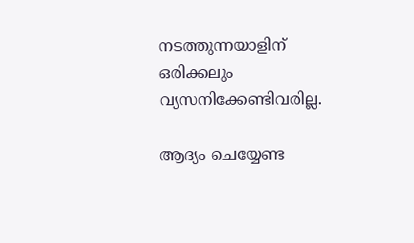നടത്തുന്നയാളിന് ഒരിക്കലും വ്യസനിക്കേണ്ടിവരില്ല.

ആദ്യം ചെയ്യേണ്ട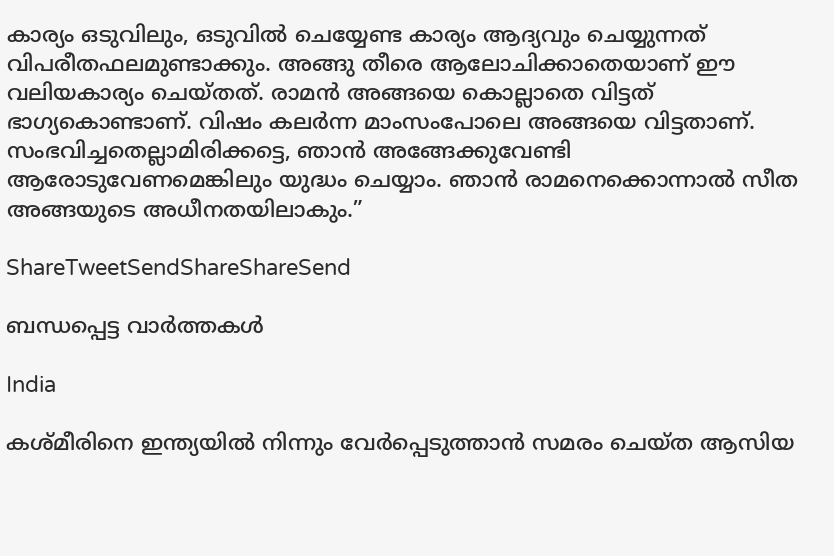കാര്യം ഒടുവിലും, ഒടുവില്‍ ചെയ്യേണ്ട കാര്യം ആദ്യവും ചെയ്യുന്നത് വിപരീതഫലമുണ്ടാക്കും. അങ്ങു തീരെ ആലോചിക്കാതെയാണ് ഈ വലിയകാര്യം ചെയ്തത്. രാമന്‍ അങ്ങയെ കൊല്ലാതെ വിട്ടത് ഭാഗ്യകൊണ്ടാണ്. വിഷം കലര്‍ന്ന മാംസംപോലെ അങ്ങയെ വിട്ടതാണ്. സംഭവിച്ചതെല്ലാമിരിക്കട്ടെ, ഞാന്‍ അങ്ങേക്കുവേണ്ടി ആരോടുവേണമെങ്കിലും യുദ്ധം ചെയ്യാം. ഞാന്‍ രാമനെക്കൊന്നാല്‍ സീത അങ്ങയുടെ അധീനതയിലാകും.”

ShareTweetSendShareShareSend

ബന്ധപ്പെട്ട വാര്‍ത്തകള്‍

India

കശ്മീരിനെ ഇന്ത്യയില്‍ നിന്നും വേര്‍പ്പെടുത്താന്‍ സമരം ചെയ്ത ആസിയ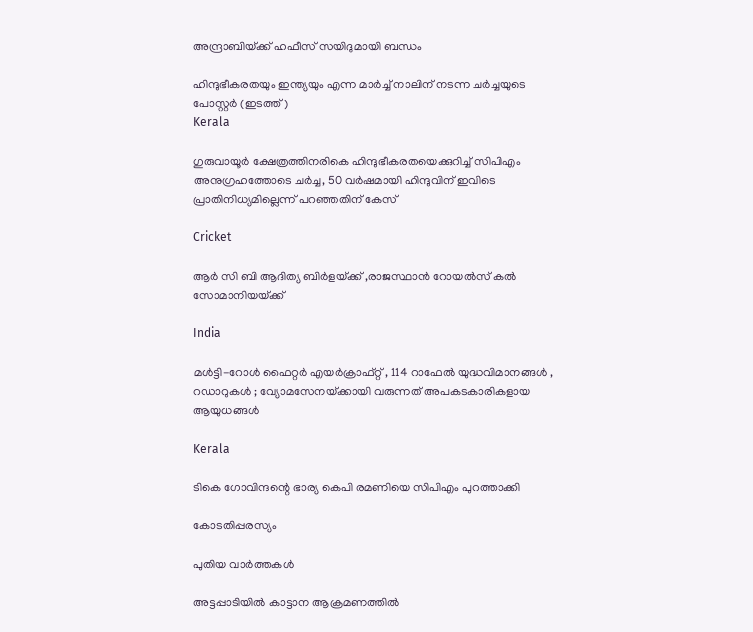അന്ദ്രാബിയ്‌ക്ക് ഹഫീസ് സയിദുമായി ബന്ധം

ഹിന്ദുഭീകരതയും ഇന്ത്യയും എന്ന മാര്‍ച്ച് നാലിന് നടന്ന ചര്‍ച്ചയുടെ പോസ്റ്റര്‍ (ഇടത്ത്)
Kerala

ഗുരുവായൂര്‍ ക്ഷേത്രത്തിനരികെ ഹിന്ദുഭീകരതയെക്കുറിച്ച് സിപിഎം അനുഗ്രഹത്തോടെ ചര്‍ച്ച, 50 വര്‍ഷമായി ഹിന്ദുവിന് ഇവിടെ പ്രാതിനിധ്യമില്ലെന്ന് പറഞ്ഞതിന് കേസ്

Cricket

ആര്‍ സി ബി ആദിത്യ ബിര്‍ളയ്‌ക്ക് ,രാജസ്ഥാന്‍ റോയല്‍സ് കല്‍ സോമാനിയയ്‌ക്ക്

India

മൾട്ടി-റോൾ ഫൈറ്റർ എയർക്രാഫ്റ്റ് , 114 റാഫേൽ യുദ്ധവിമാനങ്ങൾ , റഡാറുകൾ ; വ്യോമസേനയ്‌ക്കായി വരുന്നത് അപകടകാരികളായ ആയുധങ്ങൾ

Kerala

ടികെ ഗോവിന്ദന്റെ ഭാര്യ കെപി രമണിയെ സിപിഎം പുറത്താക്കി

കോടതിപ്പരസ്യം

പുതിയ വാര്‍ത്തകള്‍

അട്ടപ്പാടിയില്‍ കാട്ടാന ആക്രമണത്തില്‍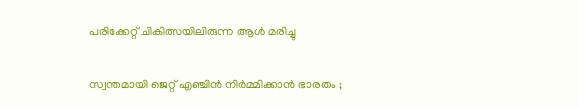പരിക്കേറ്റ് ചികിത്സയിലിരുന്ന ആള്‍ മരിച്ചു

സ്വന്തമായി ജെറ്റ് എഞ്ചിൻ നിർമ്മിക്കാൻ ഭാരതം ;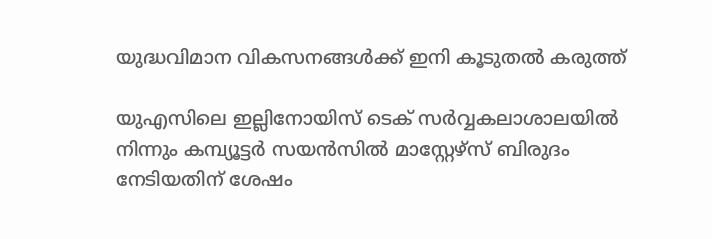യുദ്ധവിമാന വികസനങ്ങൾക്ക് ഇനി കൂടുതൽ കരുത്ത്

യുഎസിലെ ഇല്ലിനോയിസ് ടെക് സര്‍വ്വകലാശാലയില്‍ നിന്നും കമ്പ്യൂട്ടര്‍ സയന്‍സില്‍ മാസ്റ്റേഴ്സ് ബിരുദം നേടിയതിന് ശേഷം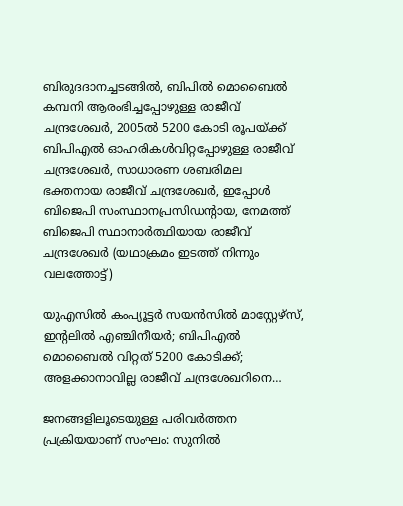ബിരുദദാനച്ചടങ്ങില്‍, ബിപില്‍ മൊബൈല്‍ കമ്പനി ആരംഭിച്ചപ്പോഴുള്ള രാജീവ് ചന്ദ്രശേഖര്‍, 2005ല്‍ 5200 കോടി രൂപയ്ക്ക് ബിപിഎല്‍ ഓഹരികള്‍വിറ്റപ്പോഴുള്ള രാജീവ് ചന്ദ്രശേഖര്‍, സാധാരണ ശബരിമല ഭക്തനായ രാജീവ് ചന്ദ്രശേഖര്‍, ഇപ്പോള്‍ ബിജെപി സംസ്ഥാനപ്രസിഡന്‍റായ, നേമത്ത് ബിജെപി സ്ഥാനാര്‍ത്ഥിയായ രാജീവ് ചന്ദ്രശേഖര്‍ (യഥാക്രമം ഇടത്ത് നിന്നും വലത്തോട്ട്)

യുഎസില്‍ കംപ്യൂട്ടര്‍ സയന്‍സില്‍ മാസ്റ്റേഴ്സ്, ഇന്‍റലില്‍ എഞ്ചിനീയര്‍; ബിപിഎല്‍ മൊബൈല്‍ വിറ്റത് 5200 കോടിക്ക്; അളക്കാനാവില്ല രാജീവ് ചന്ദ്രശേഖറിനെ…

ജനങ്ങളിലൂടെയുള്ള പരിവര്‍ത്തന പ്രക്രിയയാണ് സംഘം: സുനില്‍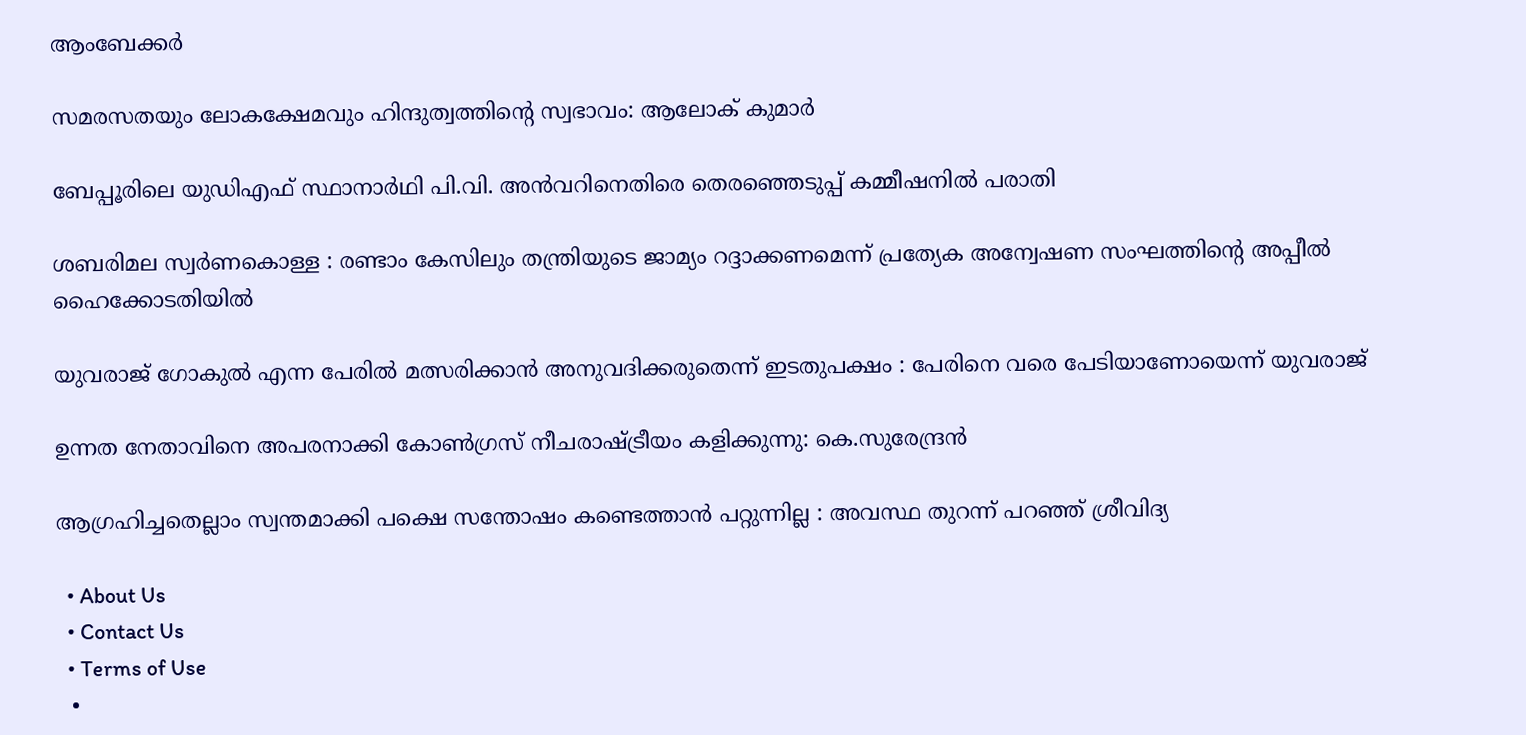ആംബേക്കര്‍

സമരസതയും ലോകക്ഷേമവും ഹിന്ദുത്വത്തിന്റെ സ്വഭാവം: ആലോക് കുമാര്‍

ബേപ്പൂരിലെ യുഡിഎഫ് സ്ഥാനാര്‍ഥി പി.വി. അന്‍വറിനെതിരെ തെരഞ്ഞെടുപ്പ് കമ്മീഷനില്‍ പരാതി

ശബരിമല സ്വര്‍ണകൊള്ള : രണ്ടാം കേസിലും തന്ത്രിയുടെ ജാമ്യം റദ്ദാക്കണമെന്ന് പ്രത്യേക അന്വേഷണ സംഘത്തിന്റെ അപ്പീല്‍ ഹൈക്കോടതിയില്‍

യുവരാജ് ഗോകുൽ എന്ന പേരിൽ മത്സരിക്കാൻ അനുവദിക്കരുതെന്ന് ഇടതുപക്ഷം : പേരിനെ വരെ പേടിയാണോയെന്ന് യുവരാജ്

ഉന്നത നേതാവിനെ അപരനാക്കി കോൺഗ്രസ് നീചരാഷ്‌ട്രീയം കളിക്കുന്നു: കെ.സുരേന്ദ്രൻ

ആഗ്രഹിച്ചതെല്ലാം സ്വന്തമാക്കി പക്ഷെ സന്തോഷം കണ്ടെത്താൻ പറ്റുന്നില്ല : അവസ്ഥ തുറന്ന് പറഞ്ഞ് ശ്രീവിദ്യ

  • About Us
  • Contact Us
  • Terms of Use
  •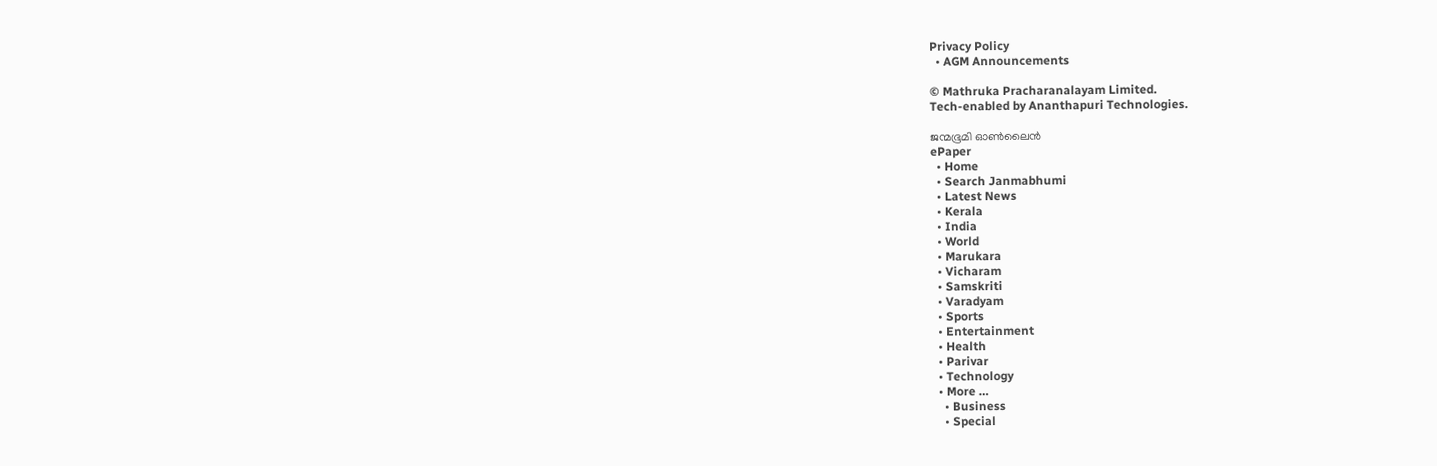Privacy Policy
  • AGM Announcements

© Mathruka Pracharanalayam Limited.
Tech-enabled by Ananthapuri Technologies.

ജന്മഭൂമി ഓണ്‍ലൈന്‍
ePaper
  • Home
  • Search Janmabhumi
  • Latest News
  • Kerala
  • India
  • World
  • Marukara
  • Vicharam
  • Samskriti
  • Varadyam
  • Sports
  • Entertainment
  • Health
  • Parivar
  • Technology
  • More …
    • Business
    • Special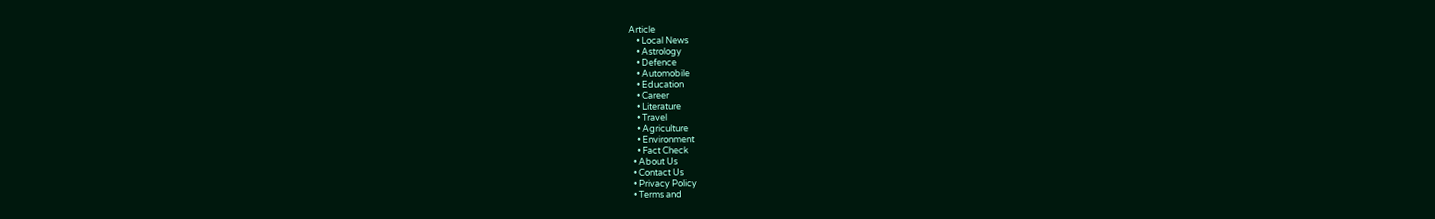Article
    • Local News
    • Astrology
    • Defence
    • Automobile
    • Education
    • Career
    • Literature
    • Travel
    • Agriculture
    • Environment
    • Fact Check
  • About Us
  • Contact Us
  • Privacy Policy
  • Terms and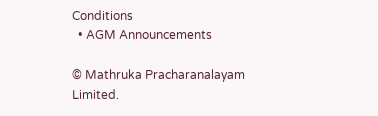Conditions
  • AGM Announcements

© Mathruka Pracharanalayam Limited.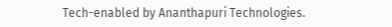Tech-enabled by Ananthapuri Technologies.